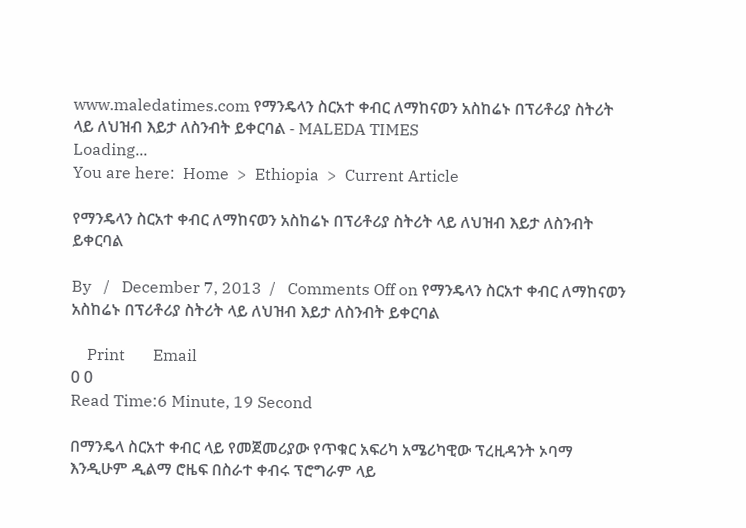www.maledatimes.com የማንዴላን ስርአተ ቀብር ለማከናወን አስከሬኑ በፕሪቶሪያ ስትሪት ላይ ለህዝብ እይታ ለስንብት ይቀርባል - MALEDA TIMES
Loading...
You are here:  Home  >  Ethiopia  >  Current Article

የማንዴላን ስርአተ ቀብር ለማከናወን አስከሬኑ በፕሪቶሪያ ስትሪት ላይ ለህዝብ እይታ ለስንብት ይቀርባል

By   /   December 7, 2013  /   Comments Off on የማንዴላን ስርአተ ቀብር ለማከናወን አስከሬኑ በፕሪቶሪያ ስትሪት ላይ ለህዝብ እይታ ለስንብት ይቀርባል

    Print       Email
0 0
Read Time:6 Minute, 19 Second

በማንዴላ ስርአተ ቀብር ላይ የመጀመሪያው የጥቁር አፍሪካ አሜሪካዊው ፕረዚዳንት ኦባማ እንዲሁም ዲልማ ሮዜፍ በስራተ ቀብሩ ፕሮግራም ላይ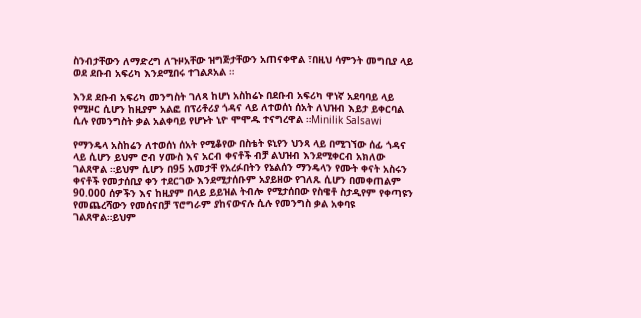ስንብታቸውን ለማድረግ ለጉዞአቸው ዝግጅታቸውን አጠናቀዋል ፣በዚህ ሳምንት መግቢያ ላይ ወደ ደቡብ አፍሪካ እንደሚበሩ ተገልጾአል ።

እንደ ደቡብ አፍሪካ መንግስት ገለጻ ከሆነ አስከሬኑ በደቡብ አፍሪካ ዋነኛ አደባባይ ላይ የሚዞር ሲሆን ከዚያም አልፎ በፕሪቶሪያ ጎዳና ላይ ለተወሰነ ሰአት ለህዝብ እይታ ይቀርባል ሲሉ የመንግስት ቃል አልቀባይ የሆኑት ኒዮ ሞሞዱ ተናግረዋል ።Minilik Salsawi

የማንዴላ አስከሬን ለተወሰነ ሰአት የሚቆየው በስቴት ዩኒየን ህንጻ ላይ በሚገኘው ሰፊ ጎዳና ላይ ሲሆን ይህም ሮብ ሃሙስ እና አርብ ቀናቶች ብቻ ልህዝብ እንደሚቀርብ አክለው ገልጸዋል ።ይህም ሲሆን በ95 አመታቸ የአረፉበትን የኔልሰን ማንዴላን የሙት ቀናት አስሩን ቀናቶች የመታሰቢያ ቀን ተደርገው እንደሚታሰቡም አያይዘው የገለጹ ሲሆን በመቀጠልም 90.000 ሰዎችን እና ከዚያም በላይ ይይዝል ትብሎ የሚታሰበው የስዌቶ ስታዲየም የቀጣዩን የመጨረሻውን የመሰናበቻ ፕሮግራም ያከናውናሉ ሲሉ የመንግስ ቃል አቀባዩ ገልጸዋል።ይህም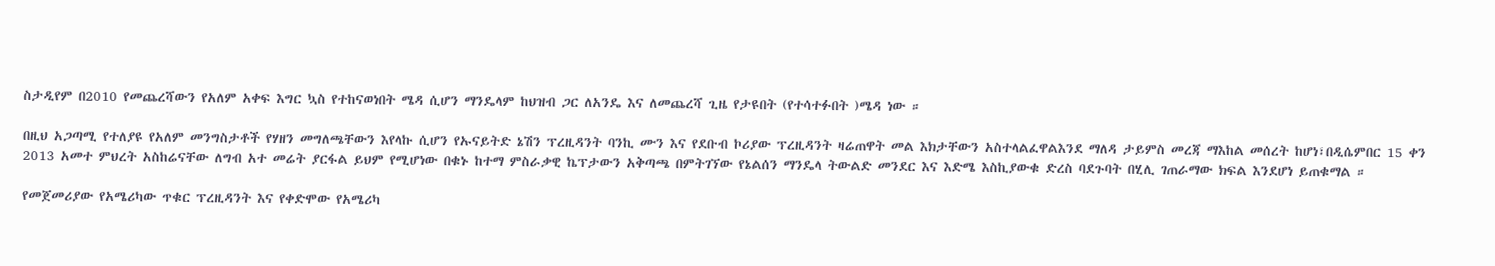ስታዲየም በ2010 የመጨረሻውን የአለም አቀፍ እግር ኳስ የተከናወነበት ሜዳ ሲሆን ማንዴላም ከህዝብ ጋር ለአንዴ እና ለመጨረሻ ጊዜ የታዩበት (የተሳተፉበት )ሜዳ ነው ።

በዚህ አጋጣሚ የተለያዩ የአለም መንግስታቶች የሃዘን መግለጫቸውን እየላኩ ሲሆን የኡናይትድ ኔሽን ፕረዚዳንት ባንኪ ሙን እና የደቡብ ኮሪያው ፕረዚዳንት ዛሬጠዋት መል እክታቸውን አስተላልፈዋልእንደ ማለዳ ታይምስ መረጃ ማእከል መሰረት ከሆነ፣በዲሴምበር 15 ቀን 2013 አመተ ምህረት አስከሬናቸው ለግብ አተ መሬት ያርፋል ይህም የሚሆነው በቁኑ ከተማ ምስራቃዊ ኬፕታውን አቅጣጫ በምትገኘው የኔልሰን ማንዴላ ትውልድ መንደር እና እድሜ እስኪያውቁ ድረስ ባደጉባት በሂሊ ገጠራማው ክፍል እንደሆነ ይጠቁማል ።

የመጀመሪያው የአሜሪካው ጥቁር ፕረዚዳንት እና የቀድሞው የአሜሪካ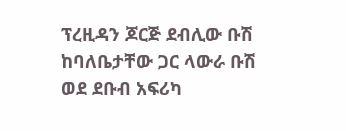ፕረዚዳን ጆርጅ ደብሊው ቡሽ ከባለቤታቸው ጋር ላውራ ቡሽ ወደ ደቡብ አፍሪካ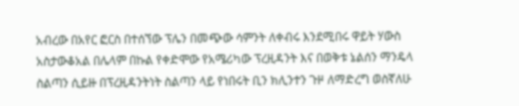አብረው በአየር ፎርስ በተሰኘው ፕሌን በመጭው ሳምንት ለቀብሩ እንደሚበሩ ዋይት ሃውስ አስታውቆአል በሌላም በኩል የቀድሞው የአሜሪካው ፕረዚዳንት እና በወቅቱ ኔልሰን ማንዴላ ስልጣን ሲይዙ በፕረዚዳንትነት ስልጣን ላይ የነበሩት ቢን ክሊንተን ጉዞ ለማድረግ ወስኛለሁ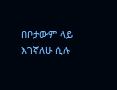በቦታውም ላይ እገኛለሁ ሲሉ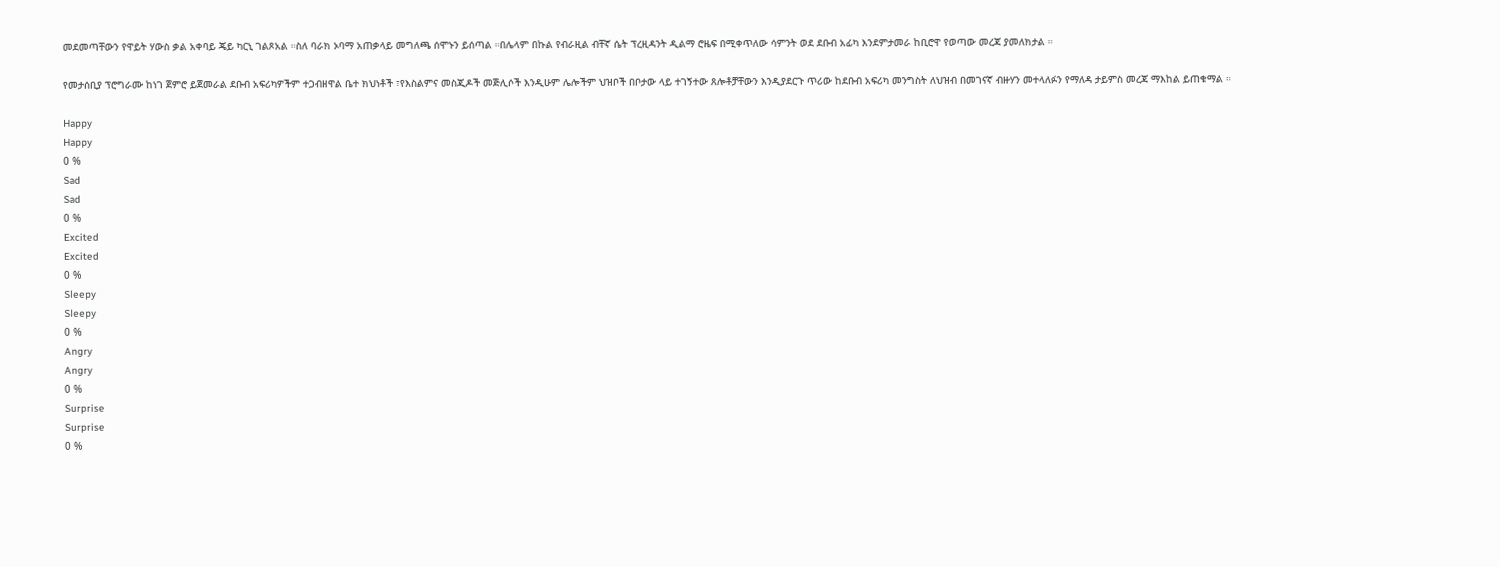መደመጣቸውን የዋይት ሃውስ ቃል አቀባይ ጄይ ካርኒ ገልጾአል ።ስለ ባራክ ኦባማ አጠቃላይ መግለጫ ሰሞኑን ይሰጣል ።በሌላም በኩል የብራዚል ብቸኛ ሴት ፕረዚዳንት ዲልማ ሮዜፍ በሚቀጥለው ሳምንት ወደ ደቡብ አፊካ እንደምታመራ ከቢሮዋ የወጣው መረጃ ያመለክታል ።

የመታሰቢያ ፕሮግራሙ ከነገ ጀምሮ ይጀመራል ደቡብ አፍሪካዎችም ተጋብዘዋል ቤተ ክህነቶች ፣የእስልምና መስጂዶች መጅሊሶች እንዲሁም ሌሎችም ህዝቦች በቦታው ላይ ተገኝተው ጸሎቶቻቸውን እንዲያደርጉ ጥሪው ከደቡብ አፍሪካ መንግስት ለህዝብ በመገናኛ ብዙሃን መተላለፉን የማለዳ ታይምስ መረጃ ማእከል ይጠቁማል ።

Happy
Happy
0 %
Sad
Sad
0 %
Excited
Excited
0 %
Sleepy
Sleepy
0 %
Angry
Angry
0 %
Surprise
Surprise
0 %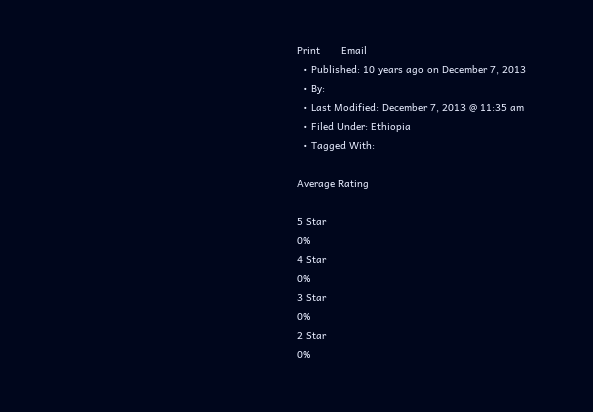Print       Email
  • Published: 10 years ago on December 7, 2013
  • By:
  • Last Modified: December 7, 2013 @ 11:35 am
  • Filed Under: Ethiopia
  • Tagged With:

Average Rating

5 Star
0%
4 Star
0%
3 Star
0%
2 Star
0%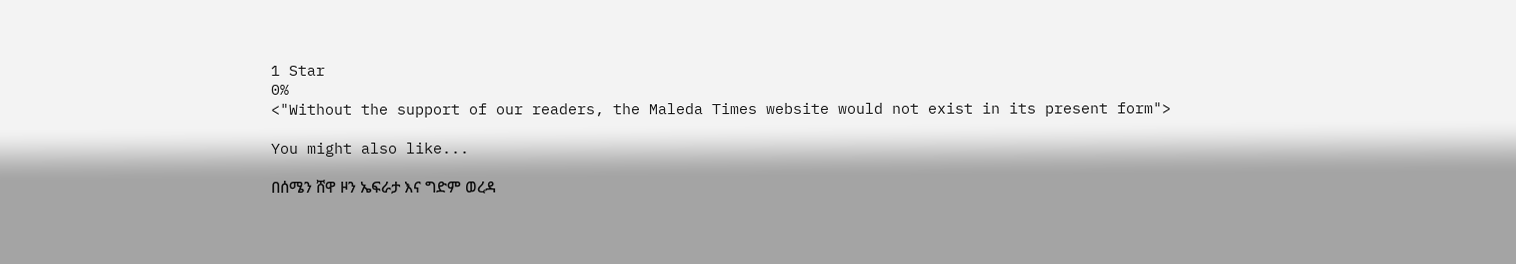1 Star
0%
<"Without the support of our readers, the Maleda Times website would not exist in its present form">

You might also like...

በሰሜን ሸዋ ዞን ኤፍራታ እና ግድም ወረዳ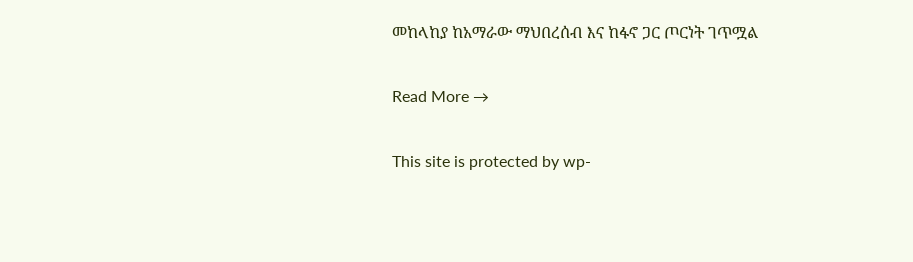መከላከያ ከአማራው ማህበረሰብ እና ከፋኖ ጋር ጦርነት ገጥሟል

Read More →

This site is protected by wp-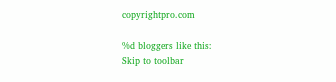copyrightpro.com

%d bloggers like this:
Skip to toolbar